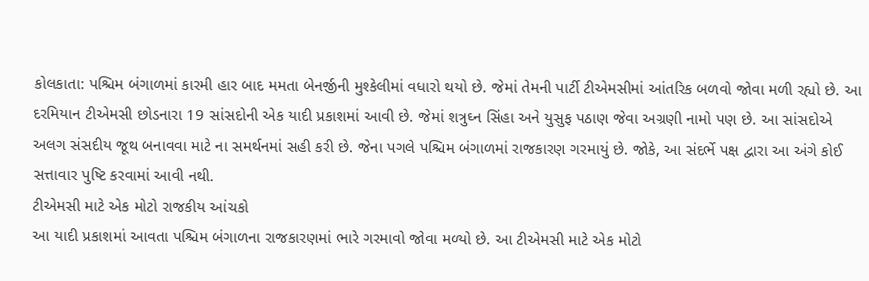કોલકાતા: પશ્ચિમ બંગાળમાં કારમી હાર બાદ મમતા બેનર્જીની મુશ્કેલીમાં વધારો થયો છે. જેમાં તેમની પાર્ટી ટીએમસીમાં આંતરિક બળવો જોવા મળી રહ્યો છે. આ દરમિયાન ટીએમસી છોડનારા 19 સાંસદોની એક યાદી પ્રકાશમાં આવી છે. જેમાં શત્રુઘ્ન સિંહા અને યુસુફ પઠાણ જેવા અગ્રણી નામો પણ છે. આ સાંસદોએ અલગ સંસદીય જૂથ બનાવવા માટે ના સમર્થનમાં સહી કરી છે. જેના પગલે પશ્ચિમ બંગાળમાં રાજકારણ ગરમાયું છે. જોકે, આ સંદર્ભે પક્ષ દ્વારા આ અંગે કોઈ સત્તાવાર પુષ્ટિ કરવામાં આવી નથી.
ટીએમસી માટે એક મોટો રાજકીય આંચકો
આ યાદી પ્રકાશમાં આવતા પશ્ચિમ બંગાળના રાજકારણમાં ભારે ગરમાવો જોવા મળ્યો છે. આ ટીએમસી માટે એક મોટો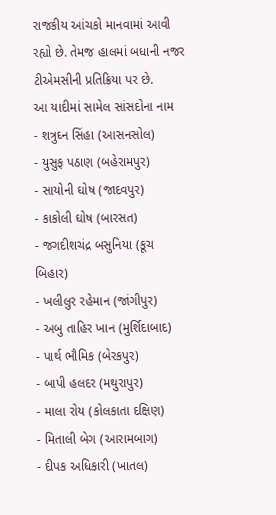રાજકીય આંચકો માનવામાં આવી રહ્યો છે. તેમજ હાલમાં બધાની નજર ટીએમસીની પ્રતિક્રિયા પર છે.
આ યાદીમાં સામેલ સાંસદોના નામ
- શત્રુઘ્ન સિંહા (આસનસોલ)
- યુસુફ પઠાણ (બહેરામપુર)
- સાયોની ઘોષ (જાદવપુર)
- કાકોલી ઘોષ (બારસત)
- જગદીશચંદ્ર બસુનિયા (કૂચ બિહાર)
- ખલીલુર રહેમાન (જાંગીપુર)
- અબુ તાહિર ખાન (મુર્શિદાબાદ)
- પાર્થ ભૌમિક (બેરકપુર)
- બાપી હલદર (મથુરાપુર)
- માલા રોય (કોલકાતા દક્ષિણ)
- મિતાલી બેગ (આરામબાગ)
- દીપક અધિકારી (ખાતલ)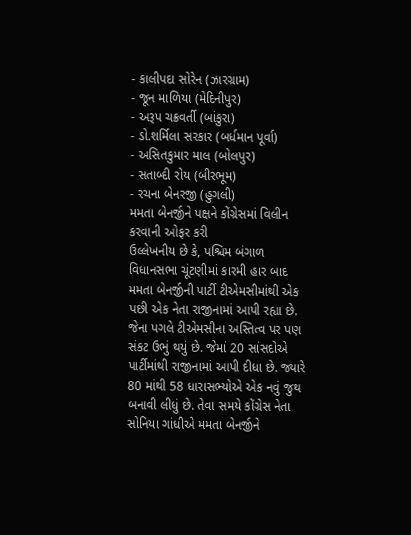- કાલીપદા સોરેન (ઝારગ્રામ)
- જૂન માળિયા (મેદિનીપુર)
- અરૂપ ચક્રવર્તી (બાંકુરા)
- ડો.શર્મિલા સરકાર (બર્ધમાન પૂર્વા)
- અસિતકુમાર માલ (બોલપુર)
- સતાબ્દી રોય (બીરભૂમ)
- રચના બેનરજી (હુગલી)
મમતા બેનર્જીને પક્ષને કોંગ્રેસમાં વિલીન કરવાની ઓફર કરી
ઉલ્લેખનીય છે કે, પશ્ચિમ બંગાળ વિધાનસભા ચૂંટણીમાં કારમી હાર બાદ મમતા બેનર્જીની પાર્ટી ટીએમસીમાંથી એક પછી એક નેતા રાજીનામાં આપી રહ્યા છે. જેના પગલે ટીએમસીના અસ્તિત્વ પર પણ સંકટ ઉભું થયું છે. જેમાં 20 સાંસદોએ પાર્ટીમાંથી રાજીનામાં આપી દીધા છે. જ્યારે 80 માંથી 58 ધારાસભ્યોએ એક નવું જુથ બનાવી લીધું છે. તેવા સમયે કોંગ્રેસ નેતા સોનિયા ગાંધીએ મમતા બેનર્જીને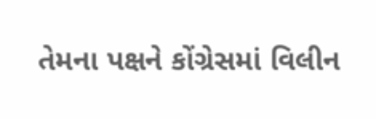તેમના પક્ષને કોંગ્રેસમાં વિલીન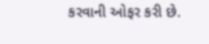કરવાની ઓફર કરી છે.